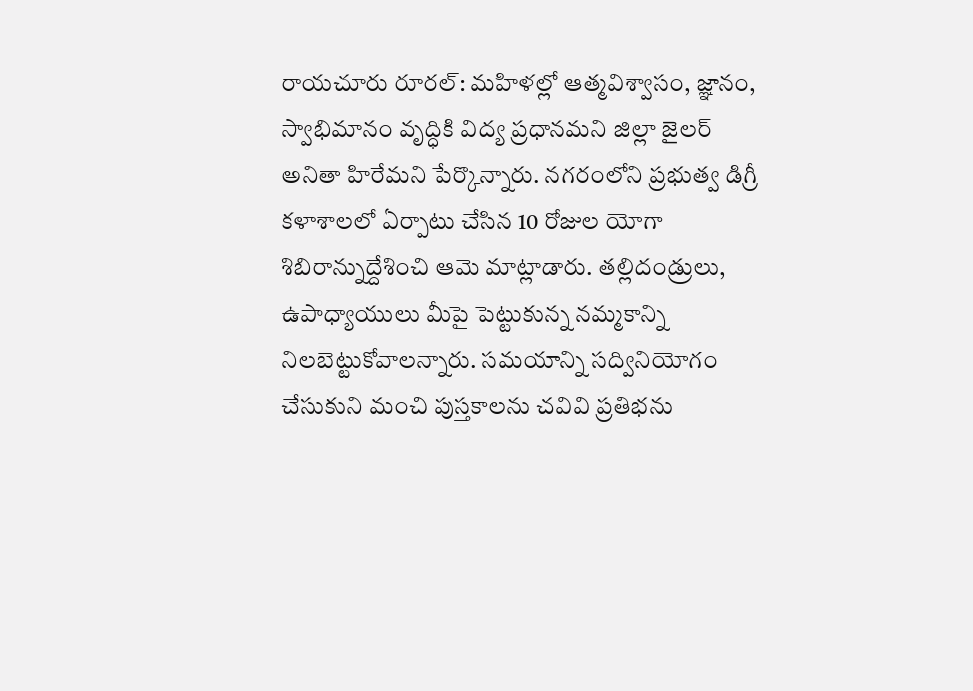రాయచూరు రూరల్: మహిళల్లో ఆత్మవిశ్వాసం, జ్ఞానం, స్వాభిమానం వృద్ధికి విద్య ప్రధానమని జిల్లా జైలర్ అనితా హిరేమని పేర్కొన్నారు. నగరంలోని ప్రభుత్వ డిగ్రీ కళాశాలలో ఏర్పాటు చేసిన 10 రోజుల యోగా శిబిరాన్నుద్దేశించి ఆమె మాట్లాడారు. తల్లిదండ్రులు, ఉపాధ్యాయులు మీపై పెట్టుకున్న నమ్మకాన్ని నిలబెట్టుకోవాలన్నారు. సమయాన్ని సద్వినియోగం చేసుకుని మంచి పుస్తకాలను చవివి ప్రతిభను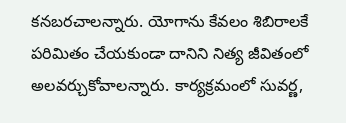కనబరచాలన్నారు. యోగాను కేవలం శిబిరాలకే పరిమితం చేయకుండా దానిని నిత్య జీవితంలో అలవర్చుకోవాలన్నారు. కార్యక్రమంలో సువర్ణ,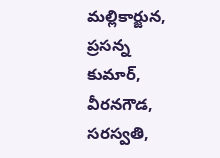మల్లికార్జున, ప్రసన్న కుమార్, వీరనగౌడ, సరస్వతి,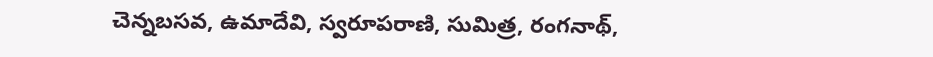చెన్నబసవ, ఉమాదేవి, స్వరూపరాణి, సుమిత్ర, రంగనాథ్,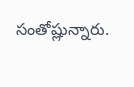సంతోష్లున్నారు.